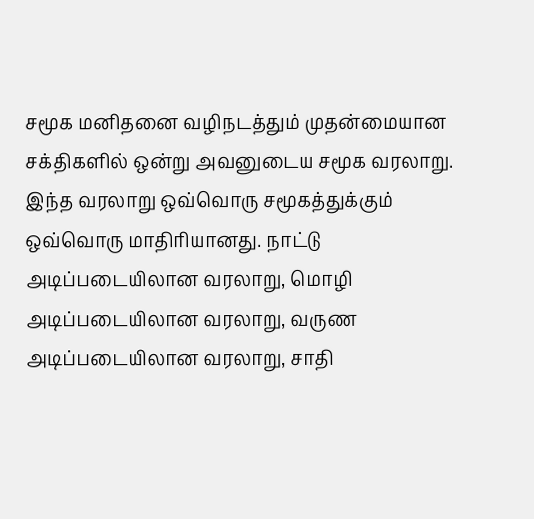சமூக மனிதனை வழிநடத்தும் முதன்மையான சக்திகளில் ஒன்று அவனுடைய சமூக வரலாறு. இந்த வரலாறு ஒவ்வொரு சமூகத்துக்கும் ஒவ்வொரு மாதிரியானது. நாட்டு அடிப்படையிலான வரலாறு, மொழி அடிப்படையிலான வரலாறு, வருண அடிப்படையிலான வரலாறு, சாதி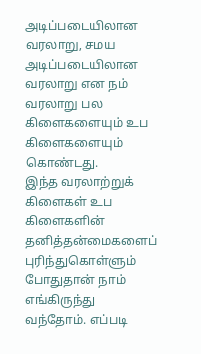அடிப்படையிலான வரலாறு, சமய அடிப்படையிலான வரலாறு என நம் வரலாறு பல கிளைகளையும் உப கிளைகளையும் கொண்டது.
இந்த வரலாற்றுக் கிளைகள் உப கிளைகளின் தனித்தன்மைகளைப் புரிந்துகொள்ளும் போதுதான் நாம் எங்கிருந்து வந்தோம். எப்படி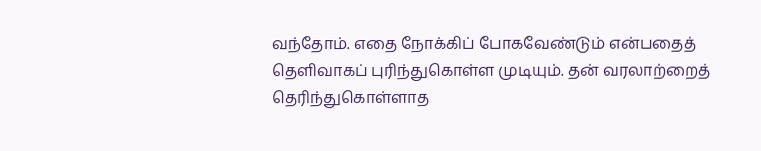வந்தோம். எதை நோக்கிப் போகவேண்டும் என்பதைத் தெளிவாகப் புரிந்துகொள்ள முடியும். தன் வரலாற்றைத் தெரிந்துகொள்ளாத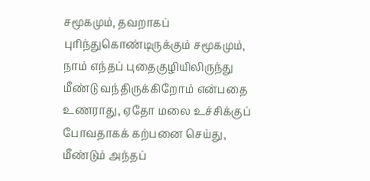சமூகமும், தவறாகப் புரிந்துகொண்டிருக்கும் சமூகமும், நாம் எந்தப் புதைகுழியிலிருந்து மீண்டு வந்திருக்கிறோம் என்பதை உணராது, ஏதோ மலை உச்சிக்குப் போவதாகக் கற்பனை செய்து, மீண்டும் அந்தப்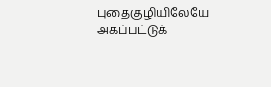புதைகுழியிலேயே அகப்பட்டுக்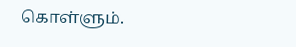கொள்ளும்.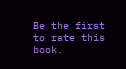Be the first to rate this book.